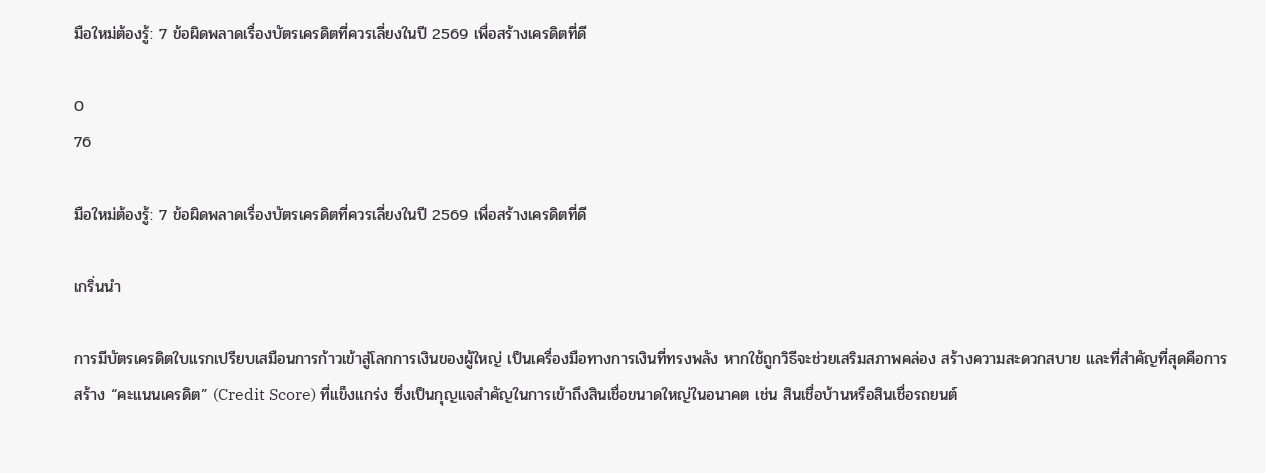มือใหม่ต้องรู้: 7 ข้อผิดพลาดเรื่องบัตรเครดิตที่ควรเลี่ยงในปี 2569 เพื่อสร้างเครดิตที่ดี

0
76

มือใหม่ต้องรู้: 7 ข้อผิดพลาดเรื่องบัตรเครดิตที่ควรเลี่ยงในปี 2569 เพื่อสร้างเครดิตที่ดี

เกริ่นนำ

การมีบัตรเครดิตใบแรกเปรียบเสมือนการก้าวเข้าสู่โลกการเงินของผู้ใหญ่ เป็นเครื่องมือทางการเงินที่ทรงพลัง หากใช้ถูกวิธีจะช่วยเสริมสภาพคล่อง สร้างความสะดวกสบาย และที่สำคัญที่สุดคือการสร้าง “คะแนนเครดิต” (Credit Score) ที่แข็งแกร่ง ซึ่งเป็นกุญแจสำคัญในการเข้าถึงสินเชื่อขนาดใหญ่ในอนาคต เช่น สินเชื่อบ้านหรือสินเชื่อรถยนต์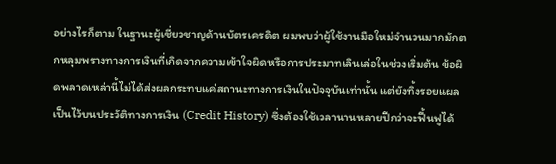อย่างไรก็ตาม ในฐานะผู้เชี่ยวชาญด้านบัตรเครดิต ผมพบว่าผู้ใช้งานมือใหม่จำนวนมากมักตกหลุมพรางทางการเงินที่เกิดจากความเข้าใจผิดหรือการประมาทเลินเล่อในช่วงเริ่มต้น ข้อผิดพลาดเหล่านี้ไม่ได้ส่งผลกระทบแค่สถานะทางการเงินในปัจจุบันเท่านั้น แต่ยังทิ้งรอยแผลเป็นไว้บนประวัติทางการเงิน (Credit History) ซึ่งต้องใช้เวลานานหลายปีกว่าจะฟื้นฟูได้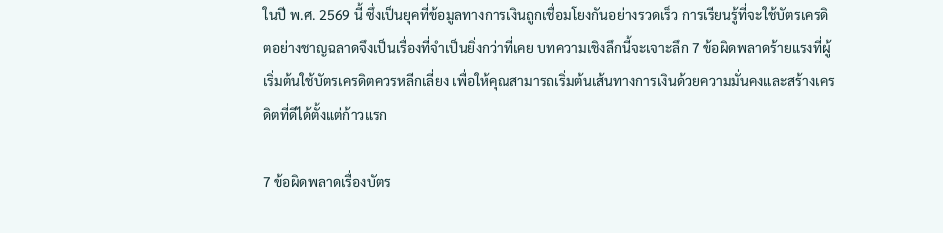ในปี พ.ศ. 2569 นี้ ซึ่งเป็นยุคที่ข้อมูลทางการเงินถูกเชื่อมโยงกันอย่างรวดเร็ว การเรียนรู้ที่จะใช้บัตรเครดิตอย่างชาญฉลาดจึงเป็นเรื่องที่จำเป็นยิ่งกว่าที่เคย บทความเชิงลึกนี้จะเจาะลึก 7 ข้อผิดพลาดร้ายแรงที่ผู้เริ่มต้นใช้บัตรเครดิตควรหลีกเลี่ยง เพื่อให้คุณสามารถเริ่มต้นเส้นทางการเงินด้วยความมั่นคงและสร้างเครดิตที่ดีได้ตั้งแต่ก้าวแรก

7 ข้อผิดพลาดเรื่องบัตร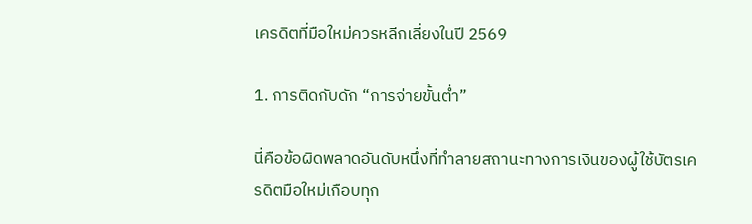เครดิตที่มือใหม่ควรหลีกเลี่ยงในปี 2569

1. การติดกับดัก “การจ่ายขั้นต่ำ”

นี่คือข้อผิดพลาดอันดับหนึ่งที่ทำลายสถานะทางการเงินของผู้ใช้บัตรเครดิตมือใหม่เกือบทุก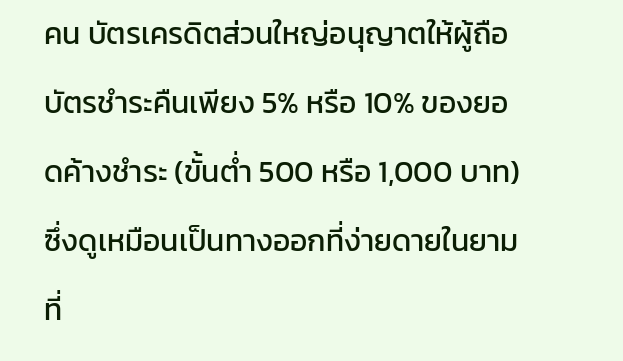คน บัตรเครดิตส่วนใหญ่อนุญาตให้ผู้ถือบัตรชำระคืนเพียง 5% หรือ 10% ของยอดค้างชำระ (ขั้นต่ำ 500 หรือ 1,000 บาท) ซึ่งดูเหมือนเป็นทางออกที่ง่ายดายในยามที่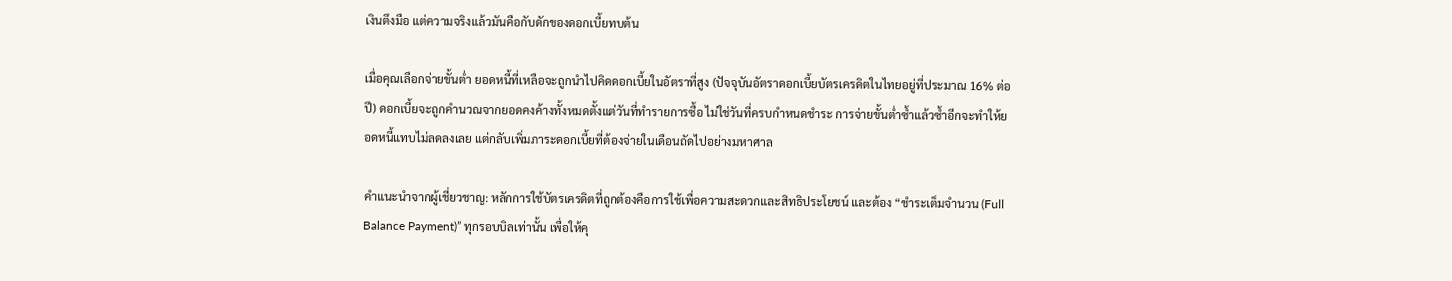เงินตึงมือ แต่ความจริงแล้วมันคือกับดักของดอกเบี้ยทบต้น

เมื่อคุณเลือกจ่ายขั้นต่ำ ยอดหนี้ที่เหลือจะถูกนำไปคิดดอกเบี้ยในอัตราที่สูง (ปัจจุบันอัตราดอกเบี้ยบัตรเครดิตในไทยอยู่ที่ประมาณ 16% ต่อปี) ดอกเบี้ยจะถูกคำนวณจากยอดคงค้างทั้งหมดตั้งแต่วันที่ทำรายการซื้อ ไม่ใช่วันที่ครบกำหนดชำระ การจ่ายขั้นต่ำซ้ำแล้วซ้ำอีกจะทำให้ยอดหนี้แทบไม่ลดลงเลย แต่กลับเพิ่มภาระดอกเบี้ยที่ต้องจ่ายในเดือนถัดไปอย่างมหาศาล

คำแนะนำจากผู้เชี่ยวชาญ: หลักการใช้บัตรเครดิตที่ถูกต้องคือการใช้เพื่อความสะดวกและสิทธิประโยชน์ และต้อง “ชำระเต็มจำนวน (Full Balance Payment)” ทุกรอบบิลเท่านั้น เพื่อให้คุ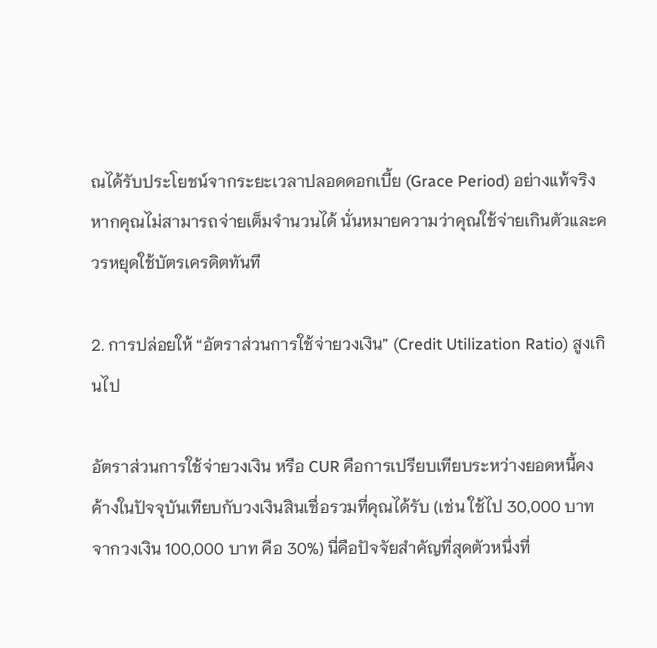ณได้รับประโยชน์จากระยะเวลาปลอดดอกเบี้ย (Grace Period) อย่างแท้จริง หากคุณไม่สามารถจ่ายเต็มจำนวนได้ นั่นหมายความว่าคุณใช้จ่ายเกินตัวและควรหยุดใช้บัตรเครดิตทันที

2. การปล่อยให้ “อัตราส่วนการใช้จ่ายวงเงิน” (Credit Utilization Ratio) สูงเกินไป

อัตราส่วนการใช้จ่ายวงเงิน หรือ CUR คือการเปรียบเทียบระหว่างยอดหนี้คงค้างในปัจจุบันเทียบกับวงเงินสินเชื่อรวมที่คุณได้รับ (เช่น ใช้ไป 30,000 บาท จากวงเงิน 100,000 บาท คือ 30%) นี่คือปัจจัยสำคัญที่สุดตัวหนึ่งที่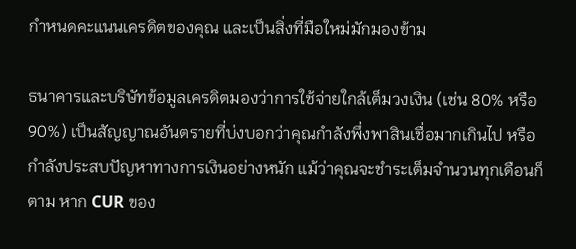กำหนดคะแนนเครดิตของคุณ และเป็นสิ่งที่มือใหม่มักมองข้าม

ธนาคารและบริษัทข้อมูลเครดิตมองว่าการใช้จ่ายใกล้เต็มวงเงิน (เช่น 80% หรือ 90%) เป็นสัญญาณอันตรายที่บ่งบอกว่าคุณกำลังพึ่งพาสินเชื่อมากเกินไป หรือกำลังประสบปัญหาทางการเงินอย่างหนัก แม้ว่าคุณจะชำระเต็มจำนวนทุกเดือนก็ตาม หาก CUR ของ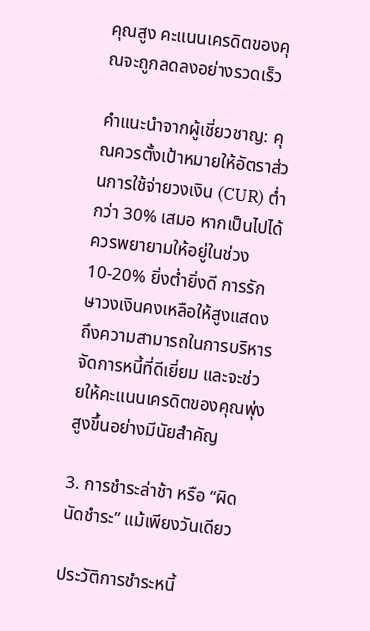คุณสูง คะแนนเครดิตของคุณจะถูกลดลงอย่างรวดเร็ว

คำแนะนำจากผู้เชี่ยวชาญ: คุณควรตั้งเป้าหมายให้อัตราส่วนการใช้จ่ายวงเงิน (CUR) ต่ำกว่า 30% เสมอ หากเป็นไปได้ ควรพยายามให้อยู่ในช่วง 10-20% ยิ่งต่ำยิ่งดี การรักษาวงเงินคงเหลือให้สูงแสดงถึงความสามารถในการบริหารจัดการหนี้ที่ดีเยี่ยม และจะช่วยให้คะแนนเครดิตของคุณพุ่งสูงขึ้นอย่างมีนัยสำคัญ

3. การชำระล่าช้า หรือ “ผิดนัดชำระ” แม้เพียงวันเดียว

ประวัติการชำระหนี้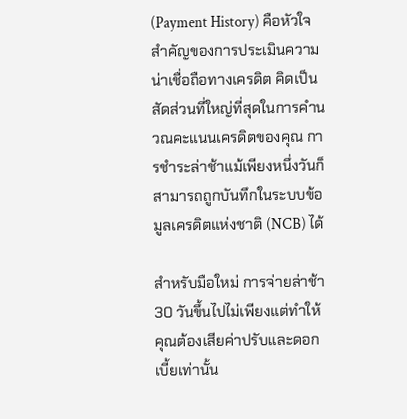(Payment History) คือหัวใจสำคัญของการประเมินความน่าเชื่อถือทางเครดิต คิดเป็นสัดส่วนที่ใหญ่ที่สุดในการคำนวณคะแนนเครดิตของคุณ การชำระล่าช้าแม้เพียงหนึ่งวันก็สามารถถูกบันทึกในระบบข้อมูลเครดิตแห่งชาติ (NCB) ได้

สำหรับมือใหม่ การจ่ายล่าช้า 30 วันขึ้นไปไม่เพียงแต่ทำให้คุณต้องเสียค่าปรับและดอกเบี้ยเท่านั้น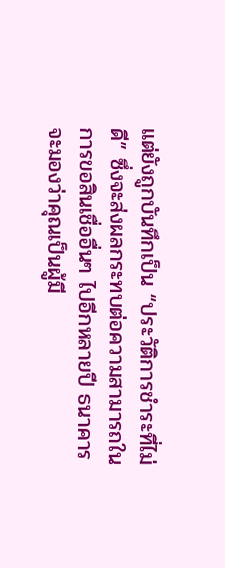แต่ยังถูกบันทึกเป็น “ประวัติการชำระที่ไม่ดี” ซึ่งจะส่งผลกระทบต่อความสามารถในการขอสินเชื่ออื่นๆ ไปอีกหลายปี ธนาคารจะมองว่าคุณเป็นผู้มี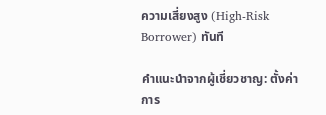ความเสี่ยงสูง (High-Risk Borrower) ทันที

คำแนะนำจากผู้เชี่ยวชาญ: ตั้งค่าการ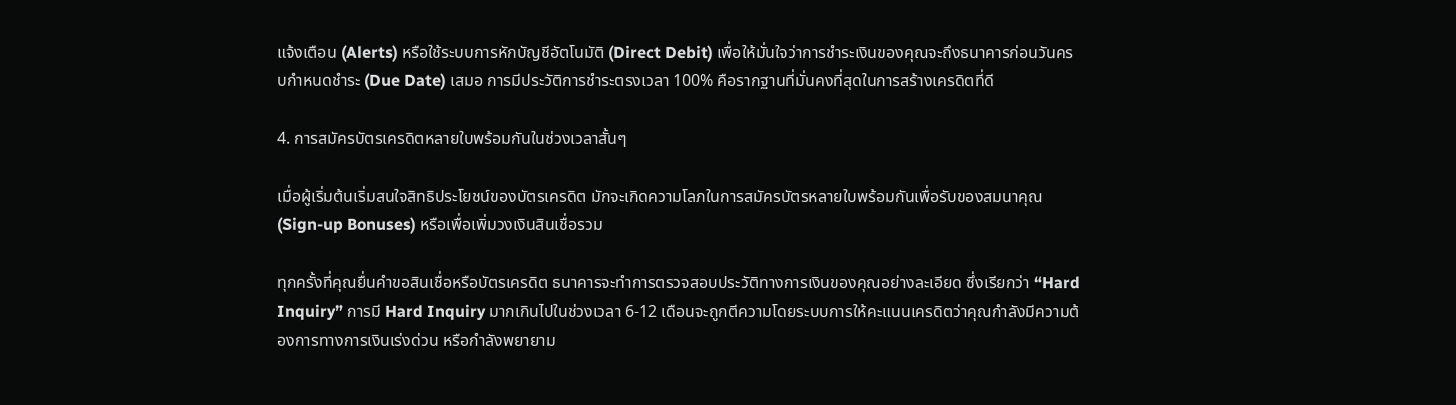แจ้งเตือน (Alerts) หรือใช้ระบบการหักบัญชีอัตโนมัติ (Direct Debit) เพื่อให้มั่นใจว่าการชำระเงินของคุณจะถึงธนาคารก่อนวันครบกำหนดชำระ (Due Date) เสมอ การมีประวัติการชำระตรงเวลา 100% คือรากฐานที่มั่นคงที่สุดในการสร้างเครดิตที่ดี

4. การสมัครบัตรเครดิตหลายใบพร้อมกันในช่วงเวลาสั้นๆ

เมื่อผู้เริ่มต้นเริ่มสนใจสิทธิประโยชน์ของบัตรเครดิต มักจะเกิดความโลภในการสมัครบัตรหลายใบพร้อมกันเพื่อรับของสมนาคุณ (Sign-up Bonuses) หรือเพื่อเพิ่มวงเงินสินเชื่อรวม

ทุกครั้งที่คุณยื่นคำขอสินเชื่อหรือบัตรเครดิต ธนาคารจะทำการตรวจสอบประวัติทางการเงินของคุณอย่างละเอียด ซึ่งเรียกว่า “Hard Inquiry” การมี Hard Inquiry มากเกินไปในช่วงเวลา 6-12 เดือนจะถูกตีความโดยระบบการให้คะแนนเครดิตว่าคุณกำลังมีความต้องการทางการเงินเร่งด่วน หรือกำลังพยายาม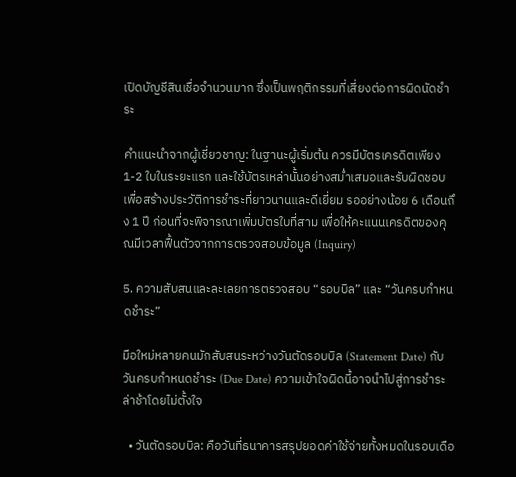เปิดบัญชีสินเชื่อจำนวนมาก ซึ่งเป็นพฤติกรรมที่เสี่ยงต่อการผิดนัดชำระ

คำแนะนำจากผู้เชี่ยวชาญ: ในฐานะผู้เริ่มต้น ควรมีบัตรเครดิตเพียง 1-2 ใบในระยะแรก และใช้บัตรเหล่านั้นอย่างสม่ำเสมอและรับผิดชอบ เพื่อสร้างประวัติการชำระที่ยาวนานและดีเยี่ยม รออย่างน้อย 6 เดือนถึง 1 ปี ก่อนที่จะพิจารณาเพิ่มบัตรใบที่สาม เพื่อให้คะแนนเครดิตของคุณมีเวลาฟื้นตัวจากการตรวจสอบข้อมูล (Inquiry)

5. ความสับสนและละเลยการตรวจสอบ “รอบบิล” และ “วันครบกำหนดชำระ”

มือใหม่หลายคนมักสับสนระหว่างวันตัดรอบบิล (Statement Date) กับวันครบกำหนดชำระ (Due Date) ความเข้าใจผิดนี้อาจนำไปสู่การชำระล่าช้าโดยไม่ตั้งใจ

  • วันตัดรอบบิล: คือวันที่ธนาคารสรุปยอดค่าใช้จ่ายทั้งหมดในรอบเดือ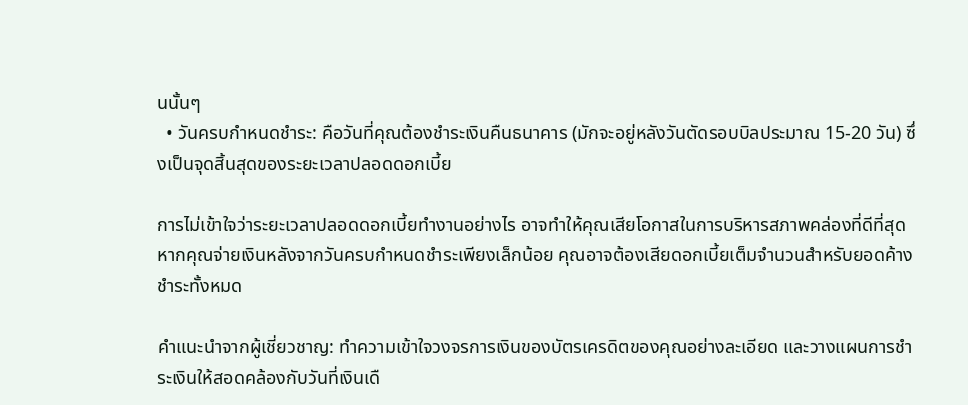นนั้นๆ
  • วันครบกำหนดชำระ: คือวันที่คุณต้องชำระเงินคืนธนาคาร (มักจะอยู่หลังวันตัดรอบบิลประมาณ 15-20 วัน) ซึ่งเป็นจุดสิ้นสุดของระยะเวลาปลอดดอกเบี้ย

การไม่เข้าใจว่าระยะเวลาปลอดดอกเบี้ยทำงานอย่างไร อาจทำให้คุณเสียโอกาสในการบริหารสภาพคล่องที่ดีที่สุด หากคุณจ่ายเงินหลังจากวันครบกำหนดชำระเพียงเล็กน้อย คุณอาจต้องเสียดอกเบี้ยเต็มจำนวนสำหรับยอดค้างชำระทั้งหมด

คำแนะนำจากผู้เชี่ยวชาญ: ทำความเข้าใจวงจรการเงินของบัตรเครดิตของคุณอย่างละเอียด และวางแผนการชำระเงินให้สอดคล้องกับวันที่เงินเดื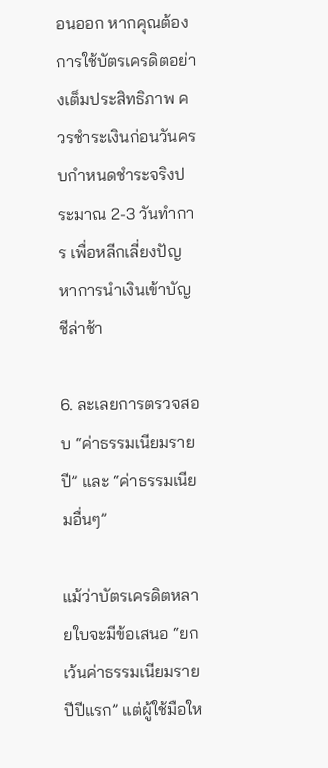อนออก หากคุณต้องการใช้บัตรเครดิตอย่างเต็มประสิทธิภาพ ควรชำระเงินก่อนวันครบกำหนดชำระจริงประมาณ 2-3 วันทำการ เพื่อหลีกเลี่ยงปัญหาการนำเงินเข้าบัญชีล่าช้า

6. ละเลยการตรวจสอบ “ค่าธรรมเนียมรายปี” และ “ค่าธรรมเนียมอื่นๆ”

แม้ว่าบัตรเครดิตหลายใบจะมีข้อเสนอ “ยกเว้นค่าธรรมเนียมรายปีปีแรก” แต่ผู้ใช้มือให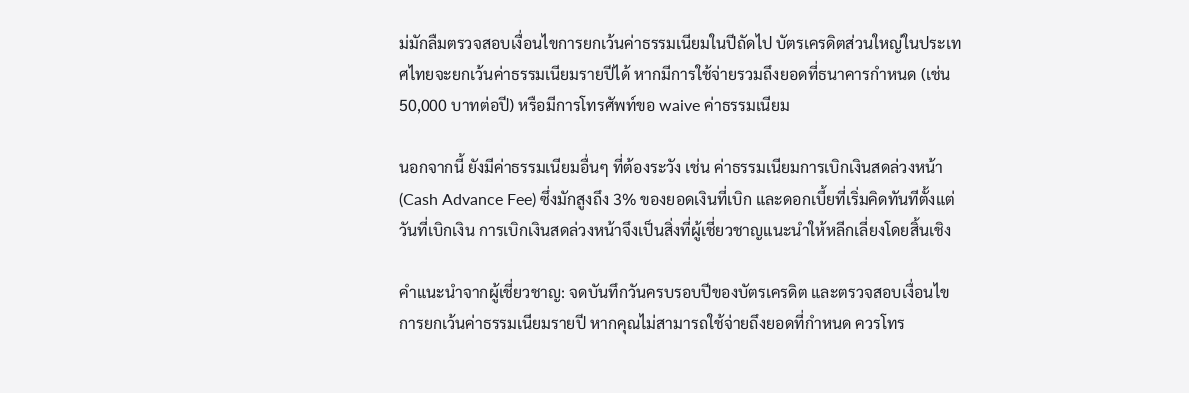ม่มักลืมตรวจสอบเงื่อนไขการยกเว้นค่าธรรมเนียมในปีถัดไป บัตรเครดิตส่วนใหญ่ในประเทศไทยจะยกเว้นค่าธรรมเนียมรายปีได้ หากมีการใช้จ่ายรวมถึงยอดที่ธนาคารกำหนด (เช่น 50,000 บาทต่อปี) หรือมีการโทรศัพท์ขอ waive ค่าธรรมเนียม

นอกจากนี้ ยังมีค่าธรรมเนียมอื่นๆ ที่ต้องระวัง เช่น ค่าธรรมเนียมการเบิกเงินสดล่วงหน้า (Cash Advance Fee) ซึ่งมักสูงถึง 3% ของยอดเงินที่เบิก และดอกเบี้ยที่เริ่มคิดทันทีตั้งแต่วันที่เบิกเงิน การเบิกเงินสดล่วงหน้าจึงเป็นสิ่งที่ผู้เชี่ยวชาญแนะนำให้หลีกเลี่ยงโดยสิ้นเชิง

คำแนะนำจากผู้เชี่ยวชาญ: จดบันทึกวันครบรอบปีของบัตรเครดิต และตรวจสอบเงื่อนไขการยกเว้นค่าธรรมเนียมรายปี หากคุณไม่สามารถใช้จ่ายถึงยอดที่กำหนด ควรโทร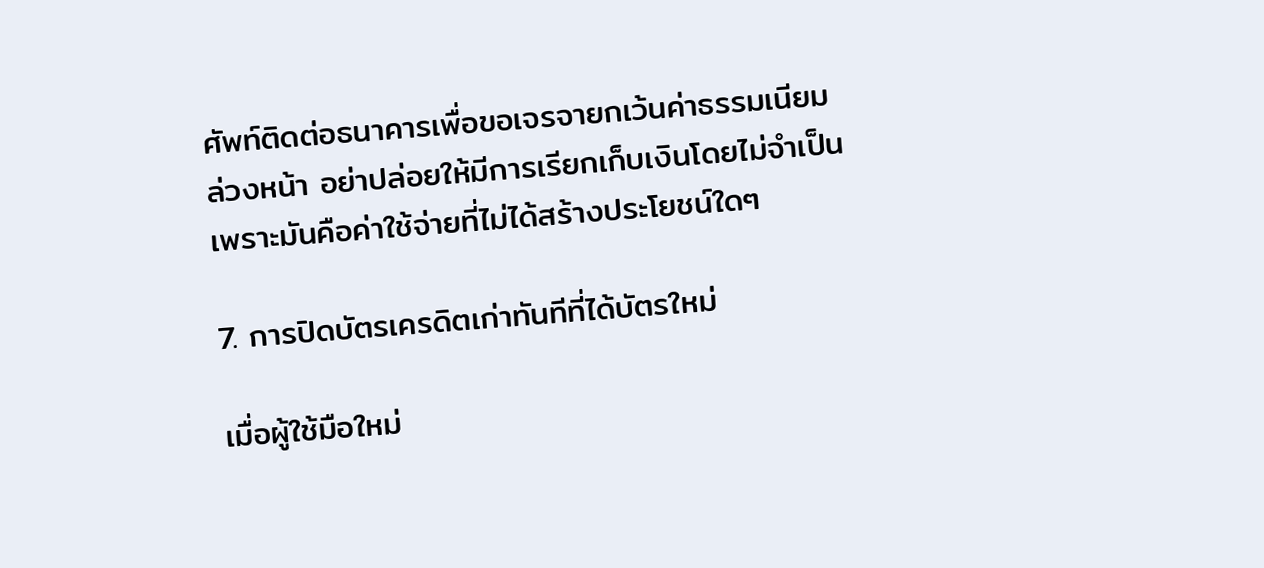ศัพท์ติดต่อธนาคารเพื่อขอเจรจายกเว้นค่าธรรมเนียมล่วงหน้า อย่าปล่อยให้มีการเรียกเก็บเงินโดยไม่จำเป็น เพราะมันคือค่าใช้จ่ายที่ไม่ได้สร้างประโยชน์ใดๆ

7. การปิดบัตรเครดิตเก่าทันทีที่ได้บัตรใหม่

เมื่อผู้ใช้มือใหม่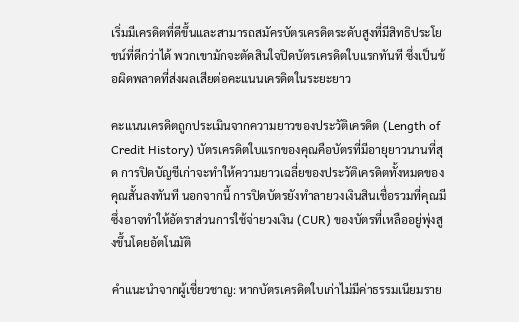เริ่มมีเครดิตที่ดีขึ้นและสามารถสมัครบัตรเครดิตระดับสูงที่มีสิทธิประโยชน์ที่ดีกว่าได้ พวกเขามักจะตัดสินใจปิดบัตรเครดิตใบแรกทันที ซึ่งเป็นข้อผิดพลาดที่ส่งผลเสียต่อคะแนนเครดิตในระยะยาว

คะแนนเครดิตถูกประเมินจากความยาวของประวัติเครดิต (Length of Credit History) บัตรเครดิตใบแรกของคุณคือบัตรที่มีอายุยาวนานที่สุด การปิดบัญชีเก่าจะทำให้ความยาวเฉลี่ยของประวัติเครดิตทั้งหมดของคุณสั้นลงทันที นอกจากนี้ การปิดบัตรยังทำลายวงเงินสินเชื่อรวมที่คุณมี ซึ่งอาจทำให้อัตราส่วนการใช้จ่ายวงเงิน (CUR) ของบัตรที่เหลืออยู่พุ่งสูงขึ้นโดยอัตโนมัติ

คำแนะนำจากผู้เชี่ยวชาญ: หากบัตรเครดิตใบเก่าไม่มีค่าธรรมเนียมราย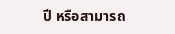ปี หรือสามารถ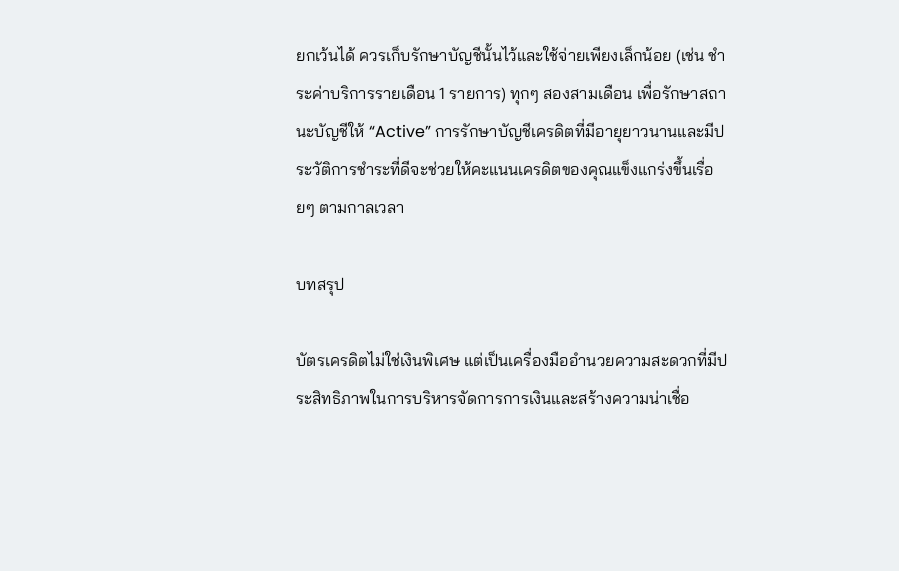ยกเว้นได้ ควรเก็บรักษาบัญชีนั้นไว้และใช้จ่ายเพียงเล็กน้อย (เช่น ชำระค่าบริการรายเดือน 1 รายการ) ทุกๆ สองสามเดือน เพื่อรักษาสถานะบัญชีให้ “Active” การรักษาบัญชีเครดิตที่มีอายุยาวนานและมีประวัติการชำระที่ดีจะช่วยให้คะแนนเครดิตของคุณแข็งแกร่งขึ้นเรื่อยๆ ตามกาลเวลา

บทสรุป

บัตรเครดิตไม่ใช่เงินพิเศษ แต่เป็นเครื่องมืออำนวยความสะดวกที่มีประสิทธิภาพในการบริหารจัดการการเงินและสร้างความน่าเชื่อ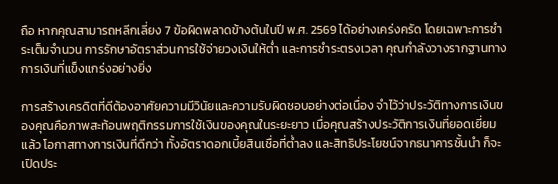ถือ หากคุณสามารถหลีกเลี่ยง 7 ข้อผิดพลาดข้างต้นในปี พ.ศ. 2569 ได้อย่างเคร่งครัด โดยเฉพาะการชำระเต็มจำนวน การรักษาอัตราส่วนการใช้จ่ายวงเงินให้ต่ำ และการชำระตรงเวลา คุณกำลังวางรากฐานทางการเงินที่แข็งแกร่งอย่างยิ่ง

การสร้างเครดิตที่ดีต้องอาศัยความมีวินัยและความรับผิดชอบอย่างต่อเนื่อง จำไว้ว่าประวัติทางการเงินของคุณคือภาพสะท้อนพฤติกรรมการใช้เงินของคุณในระยะยาว เมื่อคุณสร้างประวัติการเงินที่ยอดเยี่ยมแล้ว โอกาสทางการเงินที่ดีกว่า ทั้งอัตราดอกเบี้ยสินเชื่อที่ต่ำลง และสิทธิประโยชน์จากธนาคารชั้นนำ ก็จะเปิดประ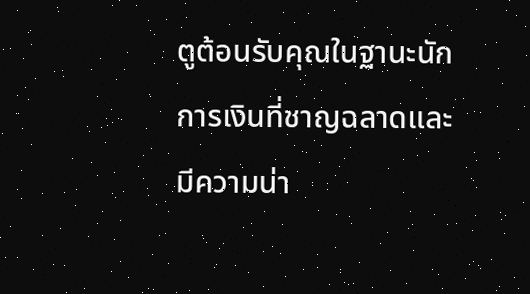ตูต้อนรับคุณในฐานะนักการเงินที่ชาญฉลาดและมีความน่า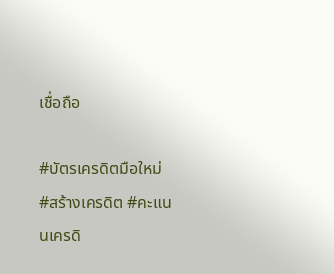เชื่อถือ

#บัตรเครดิตมือใหม่ #สร้างเครดิต #คะแนนเครดิ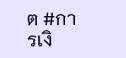ต #การเงิ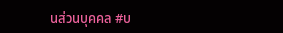นส่วนบุคคล #บ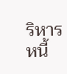ริหารหนี้